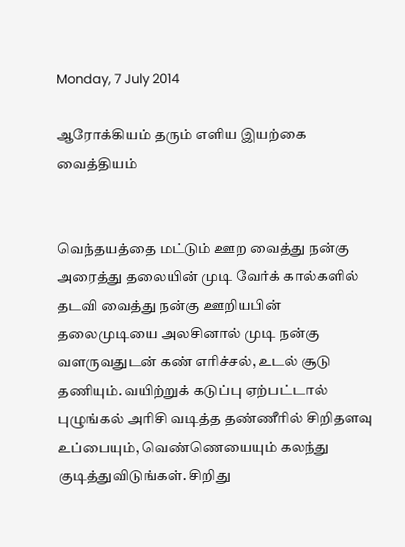Monday, 7 July 2014

ஆரோக்கியம் தரும் எளிய இயற்கை வைத்தியம்


வெந்தயத்தை மட்டும் ஊற வைத்து நன்கு அரைத்து தலையின் முடி வேர்க் கால்களில் தடவி வைத்து நன்கு ஊறியபின் தலைமுடியை அலசினால் முடி நன்கு வளருவதுடன் கண் எரிச்சல், உடல் சூடு தணியும். வயிற்றுக் கடுப்பு ஏற்பட்டால் புழுங்கல் அரிசி வடித்த தண்ணீரில் சிறிதளவு உப்பையும், வெண்ணெயையும் கலந்து குடித்துவிடுங்கள். சிறிது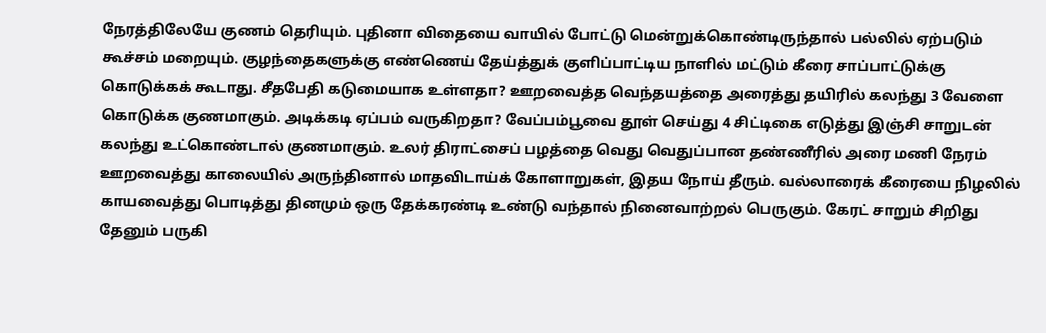நேரத்திலேயே குணம் தெரியும். புதினா விதையை வாயில் போட்டு மென்றுக்கொண்டிருந்தால் பல்லில் ஏற்படும் கூச்சம் மறையும். குழந்தைகளுக்கு எண்ணெய் தேய்த்துக் குளிப்பாட்டிய நாளில் மட்டும் கீரை சாப்பாட்டுக்கு கொடுக்கக் கூடாது. சீதபேதி கடுமையாக உள்ளதா? ஊறவைத்த வெந்தயத்தை அரைத்து தயிரில் கலந்து 3 வேளை கொடுக்க குணமாகும். அடிக்கடி ஏப்பம் வருகிறதா? வேப்பம்பூவை தூள் செய்து 4 சிட்டிகை எடுத்து இஞ்சி சாறுடன் கலந்து உட்கொண்டால் குணமாகும். உலர் திராட்சைப் பழத்தை வெது வெதுப்பான தண்ணீரில் அரை மணி நேரம்
ஊறவைத்து காலையில் அருந்தினால் மாதவிடாய்க் கோளாறுகள், இதய நோய் தீரும். வல்லாரைக் கீரையை நிழலில் காயவைத்து பொடித்து தினமும் ஒரு தேக்கரண்டி உண்டு வந்தால் நினைவாற்றல் பெருகும். கேரட் சாறும் சிறிது தேனும் பருகி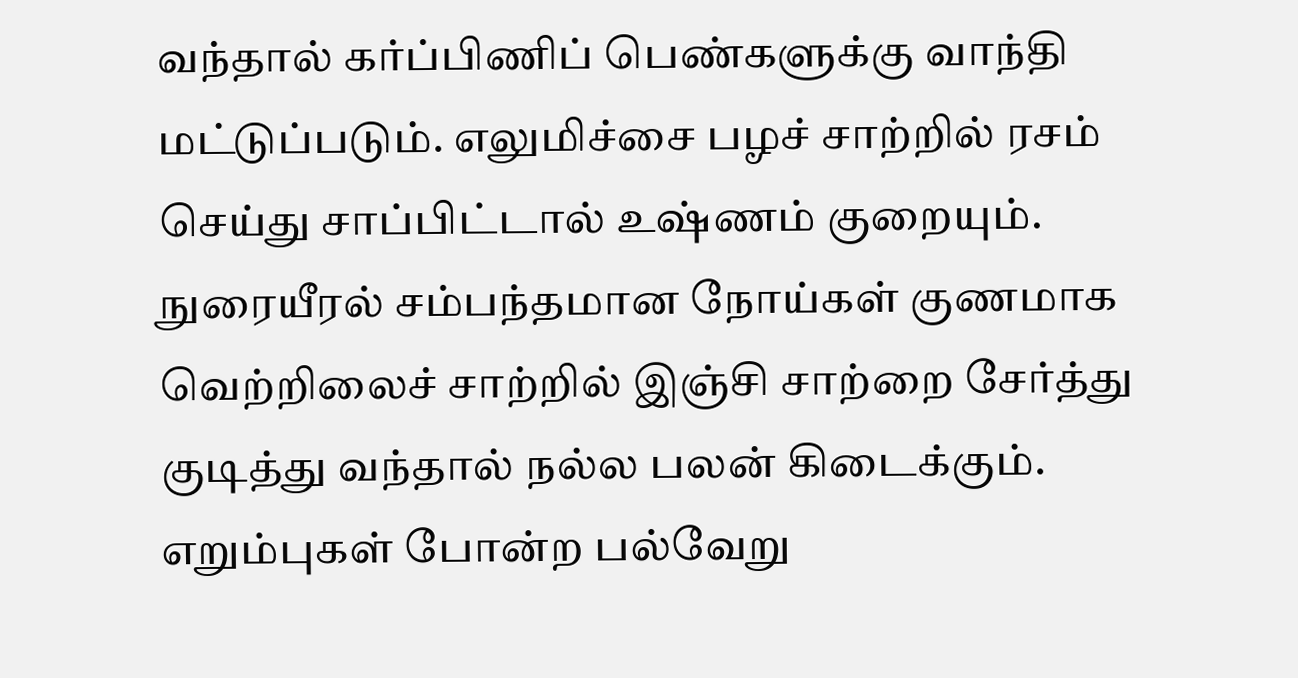வந்தால் கர்ப்பிணிப் பெண்களுக்கு வாந்தி மட்டுப்படும். எலுமிச்சை பழச் சாற்றில் ரசம் செய்து சாப்பிட்டால் உஷ்ணம் குறையும். நுரையீரல் சம்பந்தமான நோய்கள் குணமாக வெற்றிலைச் சாற்றில் இஞ்சி சாற்றை சேர்த்து குடித்து வந்தால் நல்ல பலன் கிடைக்கும். எறும்புகள் போன்ற பல்வேறு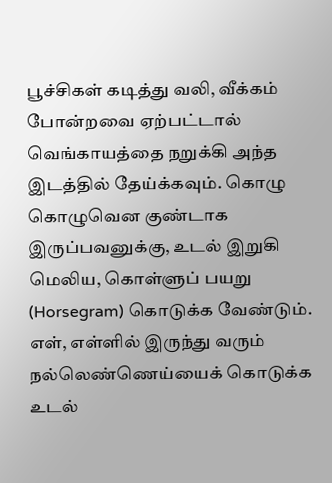பூச்சிகள் கடித்து வலி, வீக்கம் போன்றவை ஏற்பட்டால் வெங்காயத்தை நறுக்கி அந்த இடத்தில் தேய்க்கவும். கொழு கொழுவென குண்டாக இருப்பவனுக்கு, உடல் இறுகி மெலிய, கொள்ளுப் பயறு (Horsegram) கொடுக்க வேண்டும். எள், எள்ளில் இருந்து வரும் நல்லெண்ணெய்யைக் கொடுக்க உடல்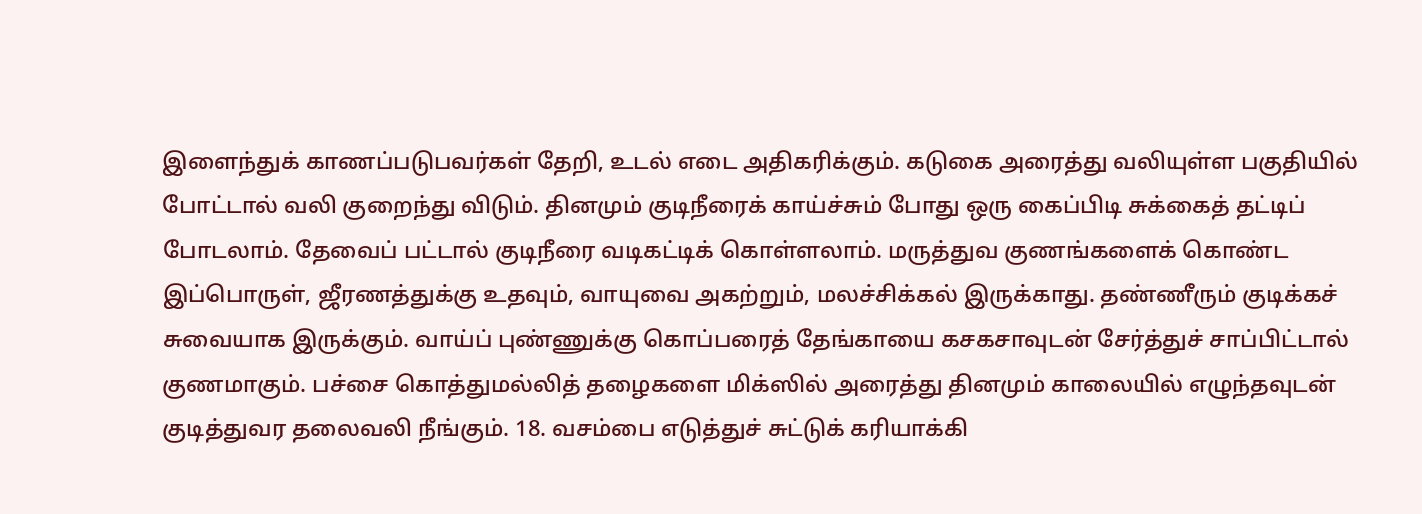இளைந்துக் காணப்படுபவர்கள் தேறி, உடல் எடை அதிகரிக்கும். கடுகை அரைத்து வலியுள்ள பகுதியில் போட்டால் வலி குறைந்து விடும். தினமும் குடிநீரைக் காய்ச்சும் போது ஒரு கைப்பிடி சுக்கைத் தட்டிப் போடலாம். தேவைப் பட்டால் குடிநீரை வடிகட்டிக் கொள்ளலாம். மருத்துவ குணங்களைக் கொண்ட இப்பொருள், ஜீரணத்துக்கு உதவும், வாயுவை அகற்றும், மலச்சிக்கல் இருக்காது. தண்ணீரும் குடிக்கச் சுவையாக இருக்கும். வாய்ப் புண்ணுக்கு கொப்பரைத் தேங்காயை கசகசாவுடன் சேர்த்துச் சாப்பிட்டால் குணமாகும். பச்சை கொத்துமல்லித் தழைகளை மிக்ஸில் அரைத்து தினமும் காலையில் எழுந்தவுடன் குடித்துவர தலைவலி நீங்கும். 18. வசம்பை எடுத்துச் சுட்டுக் கரியாக்கி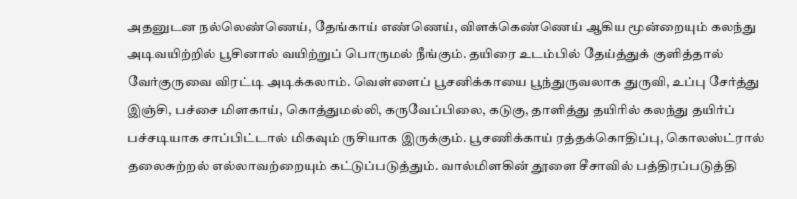அதனுடன நல்லெண்ணெய், தேங்காய் எண்ணெய், விளக்கெண்ணெய் ஆகிய மூன்றையும் கலந்து அடிவயிற்றில் பூசினால் வயிற்றுப் பொருமல் நீங்கும். தயிரை உடம்பில் தேய்த்துக் குளித்தால் வேர்குருவை விரட்டி அடிக்கலாம். வெள்ளைப் பூசனிக்காயை பூந்துருவலாக துருவி, உப்பு சேர்த்து இஞ்சி, பச்சை மிளகாய், கொத்துமல்லி, கருவேப்பிலை, கடுகு, தாளித்து தயிரில் கலந்து தயிர்ப் பச்சடியாக சாப்பிட்டால் மிகவும் ருசியாக இருக்கும். பூசணிக்காய் ரத்தக்கொதிப்பு, கொலஸ்ட்ரால் தலைசுற்றல் எல்லாவற்றையும் கட்டுப்படுத்தும். வால்மிளகின் தூளை சீசாவில் பத்திரப்படுத்தி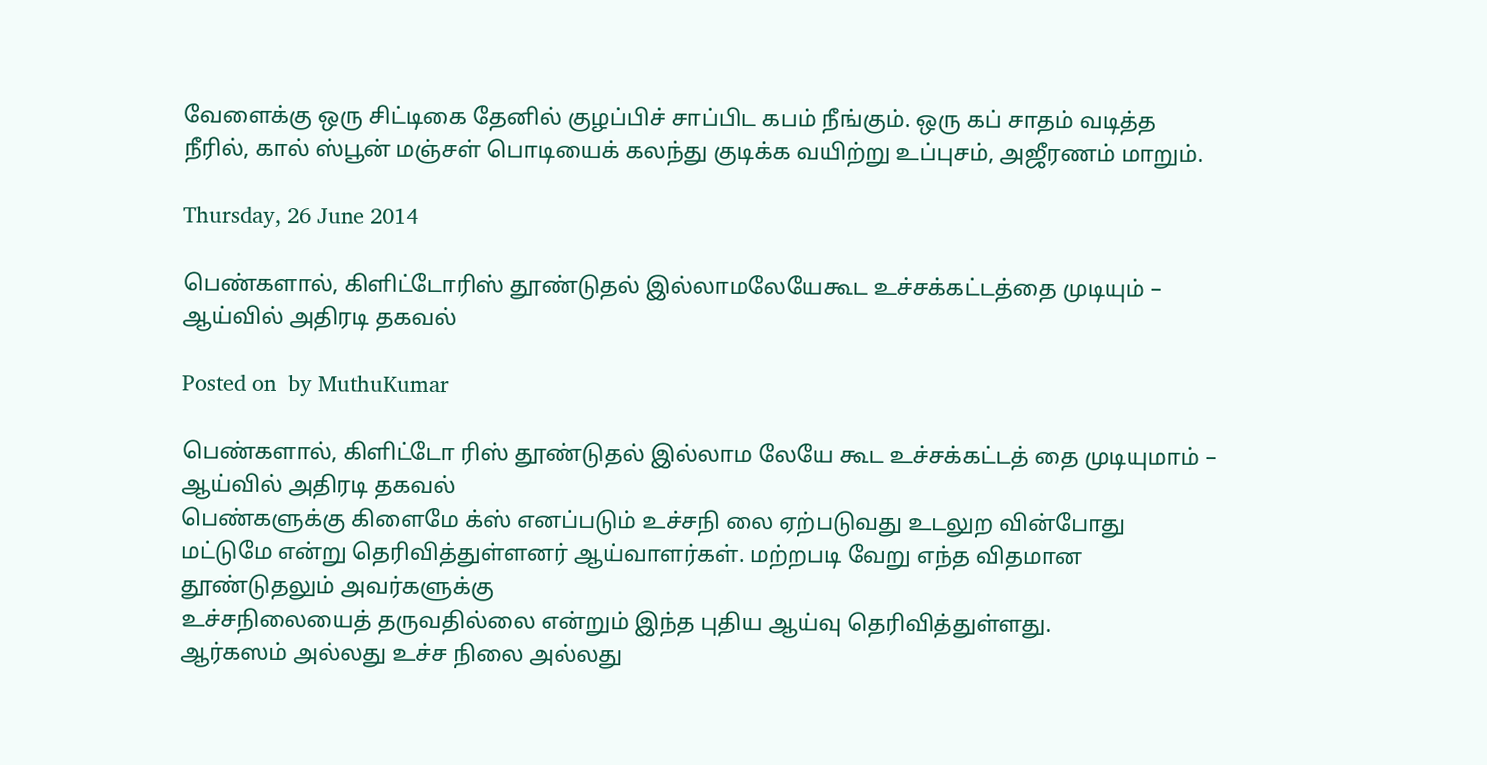வேளைக்கு ஒரு சிட்டிகை தேனில் குழப்பிச் சாப்பிட கபம் நீங்கும். ஒரு கப் சாதம் வடித்த நீரில், கால் ஸ்பூன் மஞ்சள் பொடியைக் கலந்து குடிக்க வயிற்று உப்புசம், அஜீரணம் மாறும்.

Thursday, 26 June 2014

பெண்களால், கிளிட்டோரிஸ் தூண்டுதல் இல்லாமலேயேகூட உச்சக்கட்டத்தை முடியும் – ஆய்வில் அதிரடி தகவல்

Posted on  by MuthuKumar

பெண்களால், கிளிட்டோ ரிஸ் தூண்டுதல் இல்லாம லேயே கூட உச்சக்கட்டத் தை முடியுமாம் – ஆய்வில் அதிரடி தகவல்
பெண்களுக்கு கிளைமே க்ஸ் எனப்படும் உச்சநி லை ஏற்படுவது உடலுற வின்போது மட்டுமே என்று தெரிவித்துள்ளனர் ஆய்வாளர்கள். மற்றபடி வேறு எந்த விதமான தூண்டுதலும் அவர்களுக்கு
உச்சநிலையைத் தருவதில்லை என்றும் இந்த புதிய ஆய்வு தெரிவித்துள்ளது.
ஆர்கஸம் அல்லது உச்ச நிலை அல்லது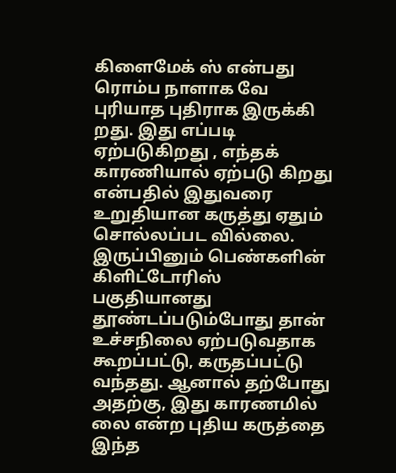கிளைமேக் ஸ் என்பது ரொம்ப நாளாக வே புரியாத புதிராக இருக்கி றது. இது எப்படி ஏற்படுகிறது , எந்தக் காரணியால் ஏற்படு கிறது என்பதில் இதுவரை உறுதியான கருத்து ஏதும் சொல்லப்பட வில்லை. இருப்பினும் பெண்களின் கிளிட்டோரிஸ் பகுதியானது தூண்டப்படும்போது தான் உச்சநிலை ஏற்படுவதாக கூறப்பட்டு, கருதப்பட்டு வந்தது. ஆனால் தற்போது அதற்கு, இது காரணமில் லை என்ற புதிய கருத்தை இந்த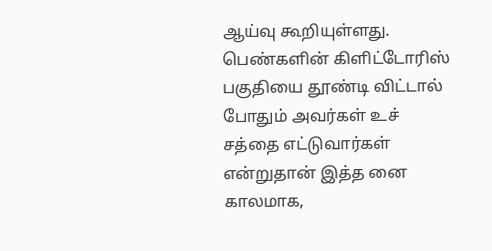ஆய்வு கூறியுள்ளது.
பெண்களின் கிளிட்டோரிஸ் பகுதியை தூண்டி விட்டால் போதும் அவர்கள் உச் சத்தை எட்டுவார்கள் என்றுதான் இத்த னை காலமாக,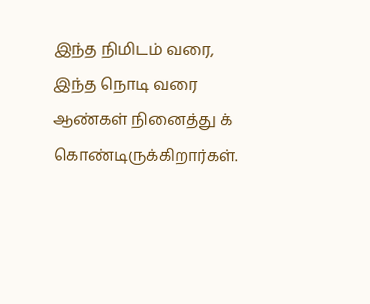இந்த நிமிடம் வரை, இந்த நொடி வரை ஆண்கள் நினைத்து க் கொண்டிருக்கிறார்கள்.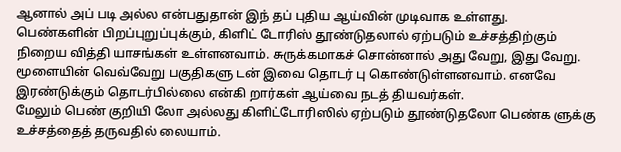ஆனால் அப் படி அல்ல என்பதுதான் இந் தப் புதிய ஆய்வின் முடிவாக உள்ளது.
பெண்களின் பிறப்புறுப்புக்கும், கிளிட் டோரிஸ் தூண்டுதலால் ஏற்படும் உச்சத்திற்கும் நிறைய வித்தி யாசங்கள் உள்ளனவாம். சுருக்கமாகச் சொன்னால் அது வேறு, இது வேறு. மூளையின் வெவ்வேறு பகுதிகளு டன் இவை தொடர் பு கொண்டுள்ளனவாம். எனவே இரண்டுக்கும் தொடர்பில்லை என்கி றார்கள் ஆய்வை நடத் தியவர்கள்.
மேலும் பெண் குறியி லோ அல்லது கிளிட்டோரிஸில் ஏற்படும் தூண்டுதலோ பெண்க ளுக்கு உச்சத்தைத் தருவதில் லையாம்.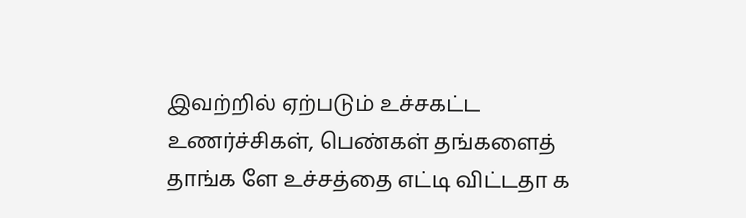இவற்றில் ஏற்படும் உச்சகட்ட உணர்ச்சிகள், பெண்கள் தங்களைத் தாங்க ளே உச்சத்தை எட்டி விட்டதா க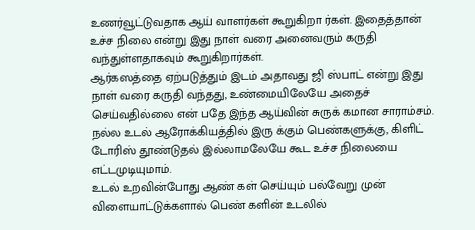உணர்வூட்டுவதாக ஆய் வாளர்கள் கூறுகிறா ர்கள். இதைத்தான் உச்ச நிலை என்று இது நாள் வரை அனைவரும் கருதி வந்துள்ளதாகவும் கூறுகிறார்கள்.
ஆர்கஸத்தை ஏற்படுத்தும் இடம் அதாவது ஜி ஸ்பாட் என்று இது நாள் வரை கருதி வந்தது, உண்மையிலேயே அதைச் செய்வதில்லை என் பதே இந்த ஆய்வின் சுருக் கமான சாராம்சம். நல்ல உடல் ஆரோக்கியத்தில் இரு க்கும் பெண்களுக்கு, கிளிட் டோரிஸ் தூண்டுதல் இல்லாமலேயே கூட உச்ச நிலையை எட்டமுடியுமாம்.
உடல் உறவின்போது ஆண் கள் செய்யும் பல்வேறு முன் விளையாட்டுக்களால் பெண் களின் உடலில்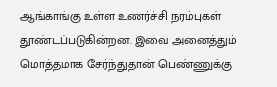ஆங்காங்கு உள்ள உணர்ச்சி நரம்புகள் தூண்டப்படுகின்றன. இவை அனைத்தும் மொத்தமாக சேர்ந்துதான் பெண்ணுக்கு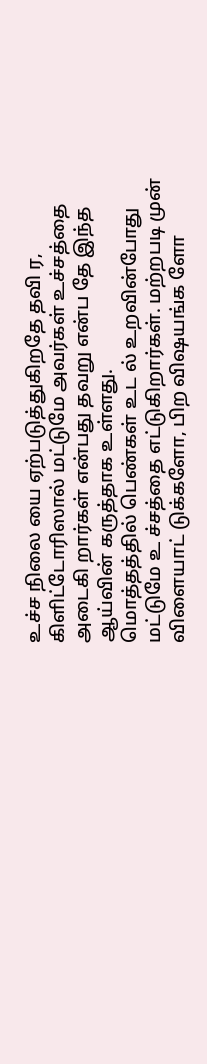உச்ச நிலை யை ஏற்படுத்துகிறதே தவி ர, கிளிட்டோரிஸால் மட்டுமே அவர்கள் உச்சத்தை அடைகி றார்கள் என்பது தவறு என்ப தே இந்த ஆய்வின் கருத்தாக உள்ளது.
மொத்தத்தில் பெண்கள் உட ல் உறவின்போது மட்டுமே உ ச்சத்தை எட்டுகிறார்கள். மற்றபடி முன் விளையாட் டுக்களோ, பிற விஷயங்க ளோ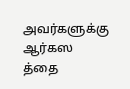அவர்களுக்கு ஆர்கஸ த்தை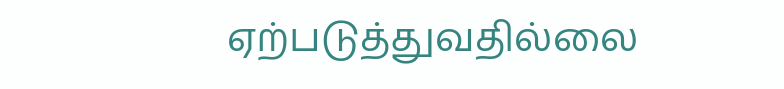ஏற்படுத்துவதில்லை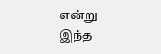என்று இந்த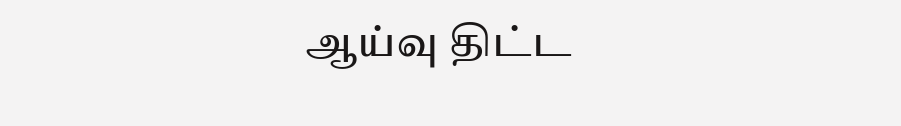ஆய்வு திட்ட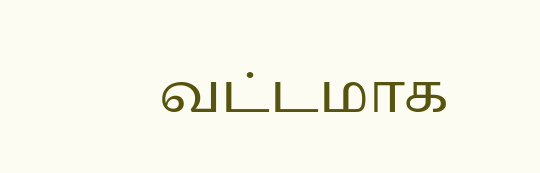வட்டமாக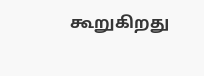கூறுகிறது